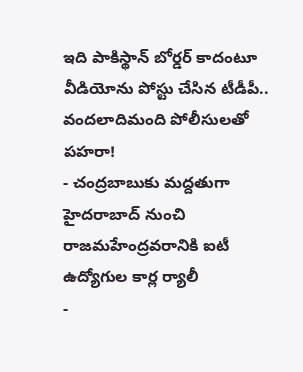ఇది పాకిస్థాన్ బోర్డర్ కాదంటూ వీడియోను పోస్టు చేసిన టీడీపీ.. వందలాదిమంది పోలీసులతో పహరా!
- చంద్రబాబుకు మద్దతుగా హైదరాబాద్ నుంచి రాజమహేంద్రవరానికి ఐటీ ఉద్యోగుల కార్ల ర్యాలీ
-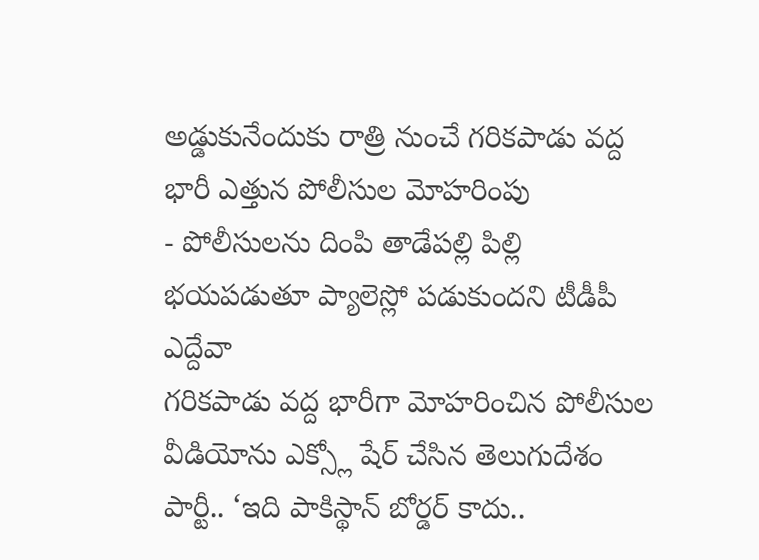అడ్డుకునేందుకు రాత్రి నుంచే గరికపాడు వద్ద భారీ ఎత్తున పోలీసుల మోహరింపు
- పోలీసులను దింపి తాడేపల్లి పిల్లి భయపడుతూ ప్యాలెస్లో పడుకుందని టీడీపీ ఎద్దేవా
గరికపాడు వద్ద భారీగా మోహరించిన పోలీసుల వీడియోను ఎక్స్లో షేర్ చేసిన తెలుగుదేశం పార్టీ.. ‘ఇది పాకిస్థాన్ బోర్డర్ కాదు..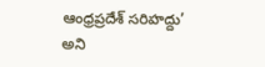ఆంధ్రప్రదేశ్ సరిహద్దు’ అని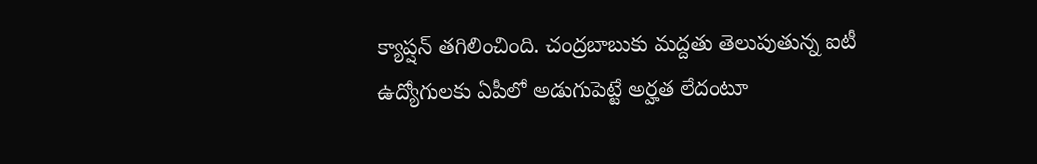క్యాప్షన్ తగిలించింది. చంద్రబాబుకు మద్దతు తెలుపుతున్న ఐటీ ఉద్యోగులకు ఏపీలో అడుగుపెట్టే అర్హత లేదంటూ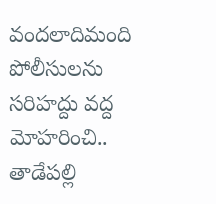వందలాదిమంది పోలీసులను సరిహద్దు వద్ద మోహరించి.. తాడేపల్లి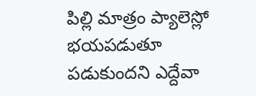పిల్లి మాత్రం ప్యాలెస్లో భయపడుతూ పడుకుందని ఎద్దేవా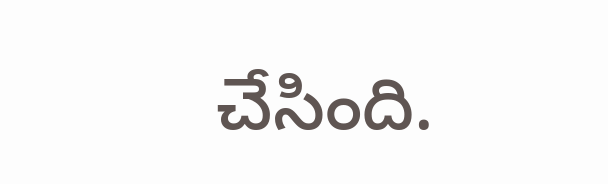చేసింది.